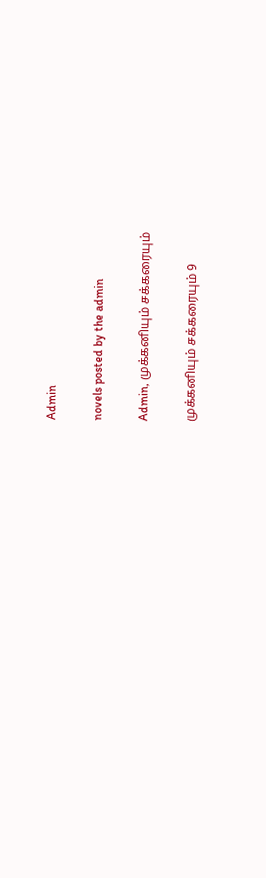Admin

novels posted by the admin

Admin, முக்கனியும் சக்கரையும்

முக்கனியும் சக்கரையும் 9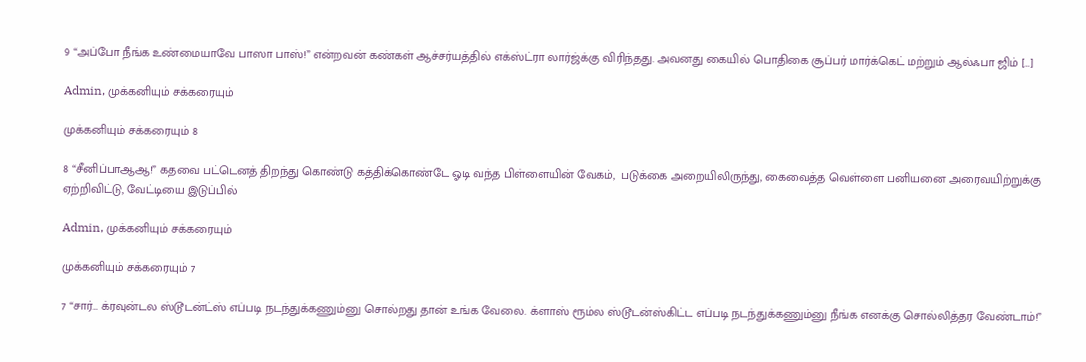9 “அப்போ நீங்க உண்மையாவே பாஸா பாஸ்!” என்றவன் கண்கள் ஆச்சர்யத்தில் எக்ஸ்ட்ரா லார்ஜ்க்கு விரிந்தது. அவனது கையில் பொதிகை சூப்பர்‌ மார்க்கெட் மற்றும் ஆல்ஃபா ஜிம் […]

Admin, முக்கனியும் சக்கரையும்

முக்கனியும் சக்கரையும் 8

8 “சீனிப்பாஆஆ!” கதவை பட்டெனத் திறந்து கொண்டு கத்திக்கொண்டே ஓடி வந்த பிள்ளையின் வேகம்,  படுக்கை அறையிலிருந்து, கைவைத்த வெள்ளை பனியனை‌ அரைவயிற்றுக்கு ஏற்றிவிட்டு, வேட்டியை இடுப்பில்

Admin, முக்கனியும் சக்கரையும்

முக்கனியும் சக்கரையும் 7

7 “சார்… க்ரவுன்டல ஸ்டூடன்ட்ஸ் எப்படி‌ நடந்துக்கணும்னு சொல்றது தான் உங்க வேலை. க்ளாஸ் ரூம்ல ஸ்டூடன்ஸ்கிட்ட எப்படி நடந்துக்கணும்னு நீங்க எனக்கு சொல்லித்தர வேண்டாம்!”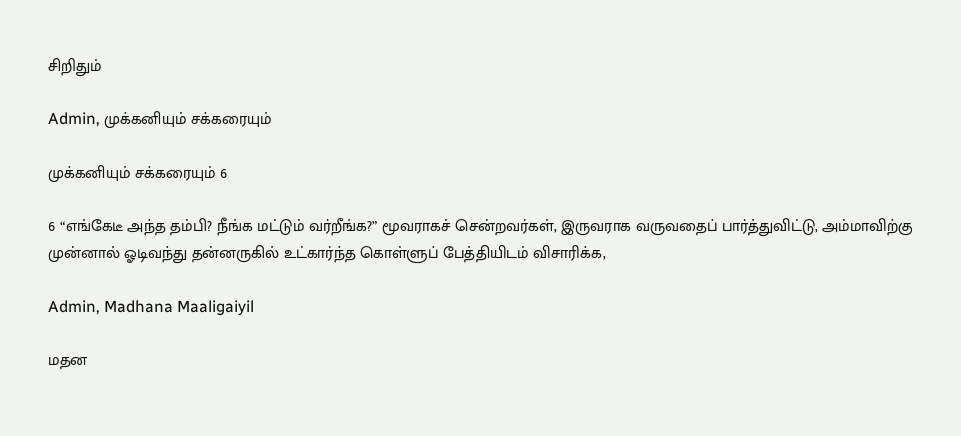சிறிதும்

Admin, முக்கனியும் சக்கரையும்

முக்கனியும் சக்கரையும் 6

6 “எங்கேடீ அந்த தம்பி? நீங்க மட்டும் வர்றீங்க?” மூவராகச் சென்றவர்கள், இருவராக வருவதைப் பார்த்துவிட்டு, அம்மாவிற்கு முன்னால் ஓடிவந்து தன்னருகில் உட்கார்ந்த கொள்ளுப் பேத்தியிடம் விசாரிக்க,

Admin, Madhana Maaligaiyil

மதன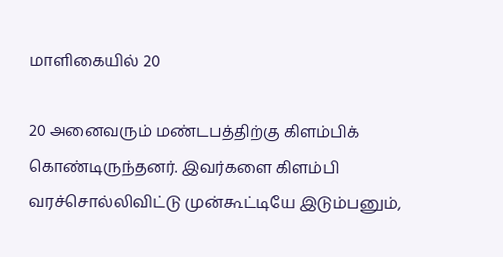மாளிகையில் 20

20 அனைவரும் மண்டபத்திற்கு கிளம்பிக் கொண்டிருந்தனர். இவர்களை கிளம்பி வரச்சொல்லிவிட்டு முன்கூட்டியே இடும்பனும்,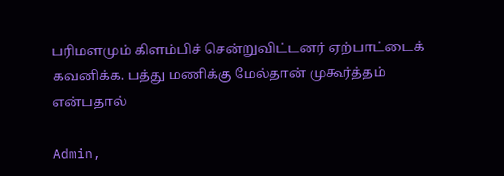பரிமளமும் கிளம்பிச் சென்றுவிட்டனர் ஏற்பாட்டைக் கவனிக்க. பத்து மணிக்கு மேல்தான் முகூர்த்தம் என்பதால்

Admin,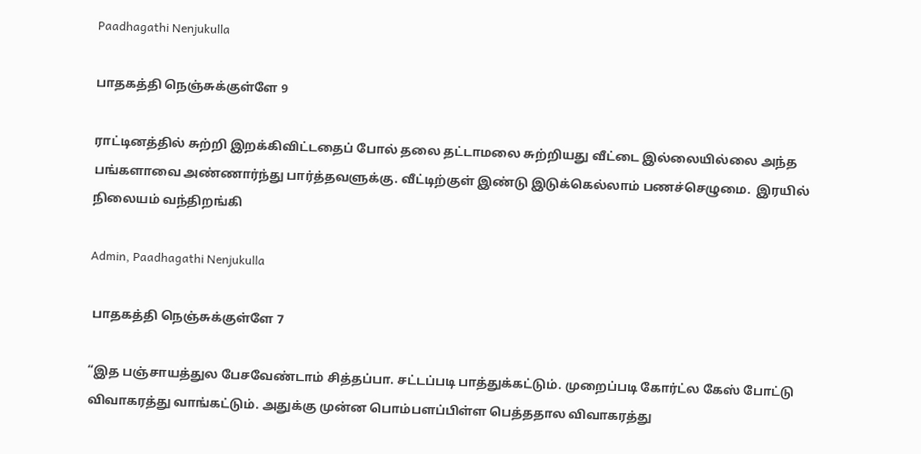Paadhagathi Nenjukulla

பாதகத்தி நெஞ்சுக்குள்ளே 9

ராட்டினத்தில் சுற்றி இறக்கிவிட்டதைப் போல்‌ தலை தட்டாமலை சுற்றியது வீட்டை இல்லையில்லை அந்த பங்களாவை அண்ணார்ந்து பார்த்தவளுக்கு. வீட்டிற்குள் இண்டு இடுக்கெல்லாம் பணச்செழுமை.  இரயில் நிலையம் வந்திறங்கி

Admin, Paadhagathi Nenjukulla

 பாதகத்தி நெஞ்சுக்குள்ளே 7

“இத பஞ்சாயத்துல பேசவேண்டாம் சித்தப்பா. சட்டப்படி பாத்துக்கட்டும். முறைப்படி கோர்ட்ல கேஸ் போட்டு விவாகரத்து வாங்கட்டும். அதுக்கு முன்ன பொம்பளப்பிள்ள பெத்ததால விவாகரத்து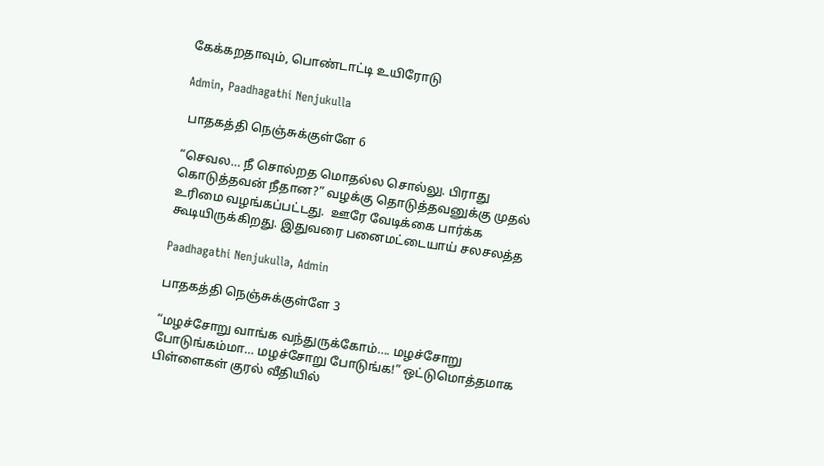கேக்கறதாவும், பொண்டாட்டி உயிரோடு

Admin, Paadhagathi Nenjukulla

 பாதகத்தி நெஞ்சுக்குள்ளே 6

“செவல… நீ சொல்றத மொதல்ல சொல்லு. பிராது கொடுத்தவன் நீதான?” வழக்கு தொடுத்தவனுக்கு முதல் உரிமை வழங்கப்பட்டது.  ஊரே வேடிக்கை பார்க்க கூடியிருக்கிறது. இதுவரை பனைமட்டையாய் சலசலத்த

Paadhagathi Nenjukulla, Admin

பாதகத்தி நெஞ்சுக்குள்ளே 3

“மழச்சோறு வாங்க வந்துருக்கோம்…. மழச்சோறு போடுங்கம்மா… மழச்சோறு போடுங்க!” ஒட்டு‌மொத்தமாக பிள்ளைகள் குரல் வீதியில்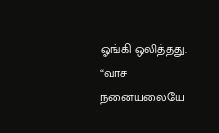ஓங்கி ஒலித்தது. “வாச நனையலையே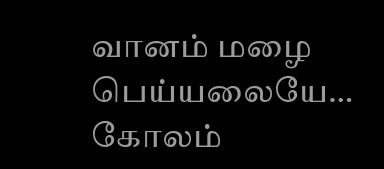வானம்‌ மழை‌ பெய்யலையே… கோலம்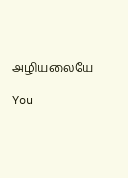அழியலையே

You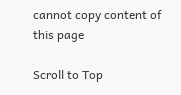cannot copy content of this page

Scroll to Top